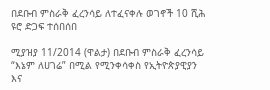በደቡብ ምስራቅ ፈረንሳይ ለተፈናቀሉ ወገኖች 10 ሺሕ ዩሮ ድጋፍ ተሰበሰበ

ሚያዝያ 11/2014 (ዋልታ) በደቡብ ምስራቅ ፈረንሳይ “እኔም ለሀገሬ” በሚል የሚንቀሳቀስ የኢትዮጵያዊያን እና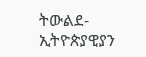ትውልደ-ኢትዮጵያዊያን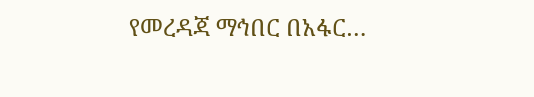የመረዳጃ ማኅበር በአፋር…